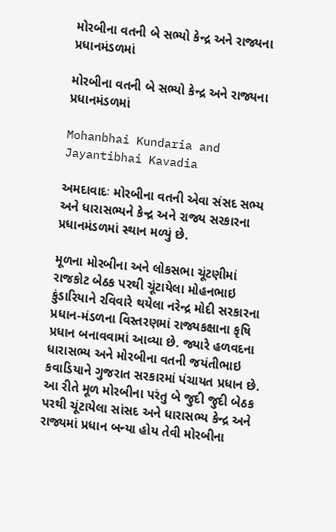મોરબીના વતની બે સભ્યો કેન્દ્ર અને રાજ્યના પ્રધાનમંડળમાં

મોરબીના વતની બે સભ્યો કેન્દ્ર અને રાજ્યના પ્રધાનમંડળમાં

Mohanbhai Kundaria and Jayantibhai Kavadia

અમદાવાદઃ મોરબીના વતની એવા સંસદ સભ્ય અને ધારાસભ્યને કેન્દ્ર અને રાજ્ય સરકારના પ્રધાનમંડળમાં સ્થાન મળ્યું છે.

મૂળના મોરબીના અને લોકસભા ચૂંટણીમાં રાજકોટ બેઠક પરથી ચૂંટાયેલા મોહનભાઇ કુંડારિયાને રવિવારે થયેલા નરેન્દ્ર મોદી સરકારના પ્રધાન-મંડળના વિસ્તરણમાં રાજ્યકક્ષાના કૃષિ પ્રધાન બનાવવામાં આવ્યા છે. જ્યારે હળવદના ધારાસભ્ય અને મોરબીના વતની જયંતીભાઇ કવાડિયાને ગુજરાત સરકારમાં પંચાયત પ્રધાન છે. આ રીતે મૂળ મોરબીના પરંતુ બે જુદી જુદી બેઠક પરથી ચૂંટાયેલા સાંસદ અને ધારાસભ્ય કેન્દ્ર અને રાજ્યમાં પ્રધાન બન્યા હોય તેવી મોરબીના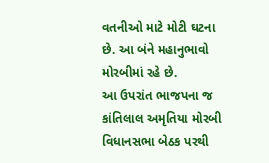વતનીઓ માટે મોટી ઘટના છે. આ બંને મહાનુભાવો મોરબીમાં રહે છે.
આ ઉપરાંત ભાજપના જ કાંતિલાલ અમૃતિયા મોરબી વિધાનસભા બેઠક પરથી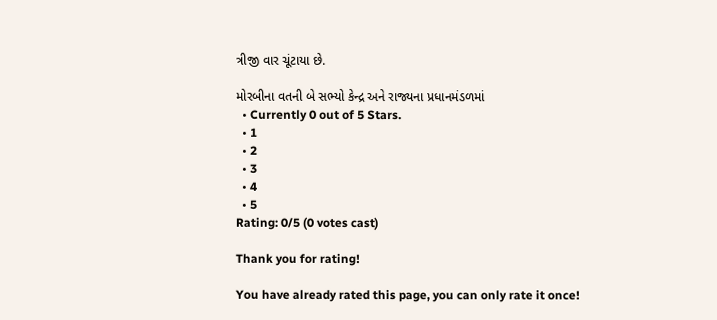ત્રીજી વાર ચૂંટાયા છે.

મોરબીના વતની બે સભ્યો કેન્દ્ર અને રાજ્યના પ્રધાનમંડળમાં
  • Currently 0 out of 5 Stars.
  • 1
  • 2
  • 3
  • 4
  • 5
Rating: 0/5 (0 votes cast)

Thank you for rating!

You have already rated this page, you can only rate it once!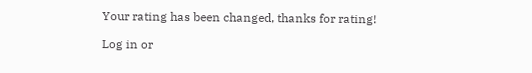Your rating has been changed, thanks for rating!

Log in or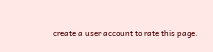create a user account to rate this page.